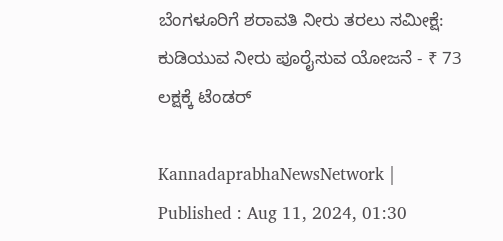ಬೆಂಗಳೂರಿಗೆ ಶರಾವತಿ ನೀರು ತರಲು ಸಮೀಕ್ಷೆ: ಕುಡಿಯುವ ನೀರು ಪೂರೈಸುವ ಯೋಜನೆ - ₹ 73 ಲಕ್ಷಕ್ಕೆ ಟೆಂಡರ್‌

KannadaprabhaNewsNetwork |
Published : Aug 11, 2024, 01:30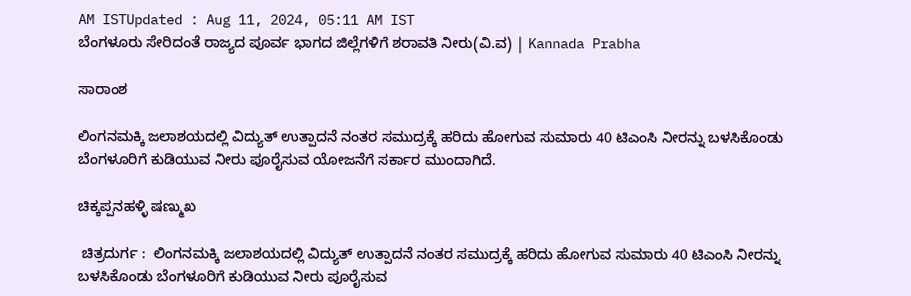AM ISTUpdated : Aug 11, 2024, 05:11 AM IST
ಬೆಂಗಳೂರು ಸೇರಿದಂತೆ ರಾಜ್ಯದ ಪೂರ್ವ ಭಾಗದ ಜಿಲ್ಲೆಗಳಿಗೆ ಶರಾವತಿ ನೀರು(ವಿ.ವ) | Kannada Prabha

ಸಾರಾಂಶ

ಲಿಂಗನಮಕ್ಕಿ ಜಲಾಶಯದಲ್ಲಿ ವಿದ್ಯುತ್ ಉತ್ಪಾದನೆ ನಂತರ ಸಮುದ್ರಕ್ಕೆ ಹರಿದು ಹೋಗುವ ಸುಮಾರು 40 ಟಿಎಂಸಿ ನೀರನ್ನು ಬಳಸಿಕೊಂಡು ಬೆಂಗಳೂರಿಗೆ ಕುಡಿಯುವ ನೀರು ಪೂರೈಸುವ ಯೋಜನೆಗೆ ಸರ್ಕಾರ ಮುಂದಾಗಿದೆ.

ಚಿಕ್ಕಪ್ಪನಹಳ್ಳಿ ಷಣ್ಮುಖ

 ಚಿತ್ರದುರ್ಗ :  ಲಿಂಗನಮಕ್ಕಿ ಜಲಾಶಯದಲ್ಲಿ ವಿದ್ಯುತ್ ಉತ್ಪಾದನೆ ನಂತರ ಸಮುದ್ರಕ್ಕೆ ಹರಿದು ಹೋಗುವ ಸುಮಾರು 40 ಟಿಎಂಸಿ ನೀರನ್ನು ಬಳಸಿಕೊಂಡು ಬೆಂಗಳೂರಿಗೆ ಕುಡಿಯುವ ನೀರು ಪೂರೈಸುವ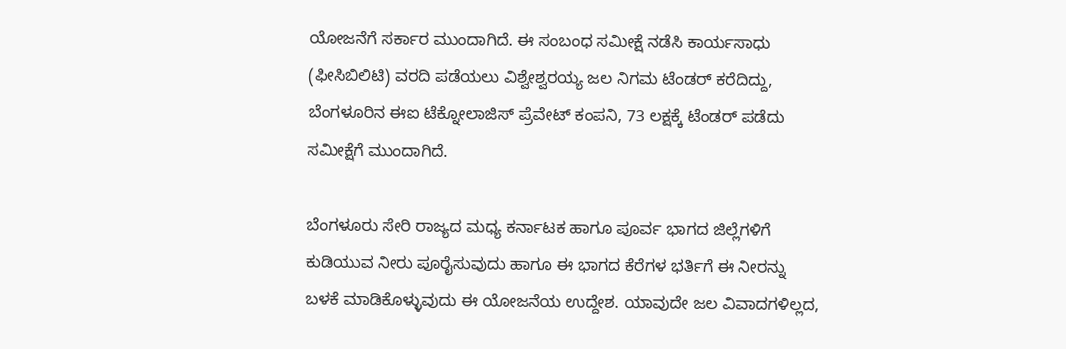ಯೋಜನೆಗೆ ಸರ್ಕಾರ ಮುಂದಾಗಿದೆ. ಈ ಸಂಬಂಧ ಸಮೀಕ್ಷೆ ನಡೆಸಿ ಕಾರ್ಯಸಾಧು (ಫೀಸಿಬಿಲಿಟಿ) ವರದಿ ಪಡೆಯಲು ವಿಶ್ವೇಶ್ವರಯ್ಯ ಜಲ ನಿಗಮ ಟೆಂಡರ್ ಕರೆದಿದ್ದು, ಬೆಂಗಳೂರಿನ ಈಐ ಟೆಕ್ನೋಲಾಜಿಸ್ ಪ್ರೆವೇಟ್ ಕಂಪನಿ, 73 ಲಕ್ಷಕ್ಕೆ ಟೆಂಡರ್ ಪಡೆದು ಸಮೀಕ್ಷೆಗೆ ಮುಂದಾಗಿದೆ.

ಬೆಂಗಳೂರು ಸೇರಿ ರಾಜ್ಯದ ಮಧ್ಯ ಕರ್ನಾಟಕ ಹಾಗೂ ಪೂರ್ವ ಭಾಗದ ಜಿಲ್ಲೆಗಳಿಗೆ ಕುಡಿಯುವ ನೀರು ಪೂರೈಸುವುದು ಹಾಗೂ ಈ ಭಾಗದ ಕೆರೆಗಳ ಭರ್ತಿಗೆ ಈ ನೀರನ್ನು ಬಳಕೆ ಮಾಡಿಕೊಳ್ಳುವುದು ಈ ಯೋಜನೆಯ ಉದ್ದೇಶ. ಯಾವುದೇ ಜಲ ವಿವಾದಗಳಿಲ್ಲದ,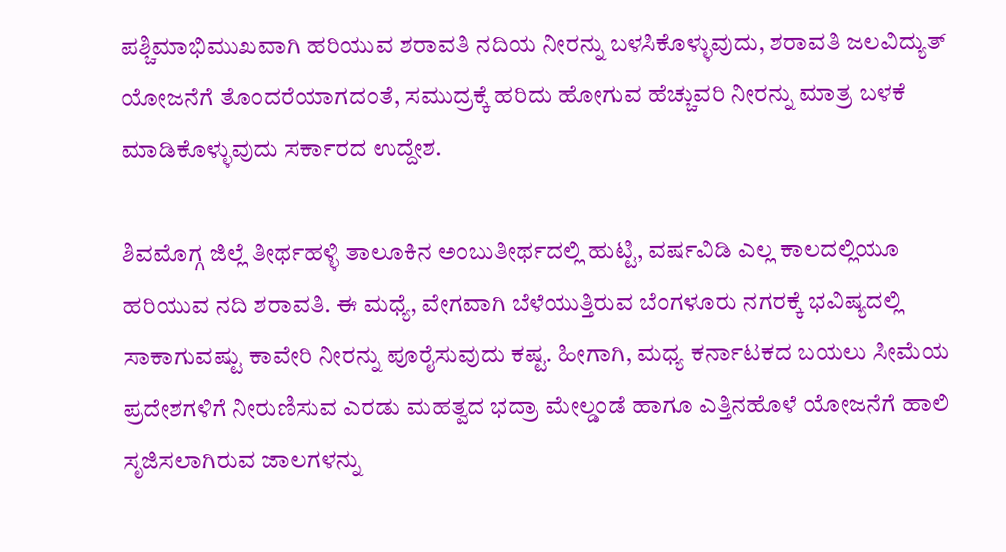ಪಶ್ಚಿಮಾಭಿಮುಖವಾಗಿ ಹರಿಯುವ ಶರಾವತಿ ನದಿಯ ನೀರನ್ನು ಬಳಸಿಕೊಳ್ಳುವುದು, ಶರಾವತಿ ಜಲವಿದ್ಯುತ್ ಯೋಜನೆಗೆ ತೊಂದರೆಯಾಗದಂತೆ, ಸಮುದ್ರಕ್ಕೆ ಹರಿದು ಹೋಗುವ ಹೆಚ್ಚುವರಿ ನೀರನ್ನು ಮಾತ್ರ ಬಳಕೆ ಮಾಡಿಕೊಳ್ಳುವುದು ಸರ್ಕಾರದ ಉದ್ದೇಶ.

ಶಿವಮೊಗ್ಗ ಜಿಲ್ಲೆ ತೀರ್ಥಹಳ್ಳಿ ತಾಲೂಕಿನ ಅಂಬುತೀರ್ಥದಲ್ಲಿ ಹುಟ್ಟಿ, ವರ್ಷವಿಡಿ ಎಲ್ಲ ಕಾಲದಲ್ಲಿಯೂ ಹರಿಯುವ ನದಿ ಶರಾವತಿ. ಈ ಮಧ್ಯೆ, ವೇಗವಾಗಿ ಬೆಳೆಯುತ್ತಿರುವ ಬೆಂಗಳೂರು ನಗರಕ್ಕೆ ಭವಿಷ್ಯದಲ್ಲಿ ಸಾಕಾಗುವಷ್ಟು ಕಾವೇರಿ ನೀರನ್ನು ಪೂರೈಸುವುದು ಕಷ್ಟ. ಹೀಗಾಗಿ, ಮಧ್ಯ ಕರ್ನಾಟಕದ ಬಯಲು ಸೀಮೆಯ ಪ್ರದೇಶಗಳಿಗೆ ನೀರುಣಿಸುವ ಎರಡು ಮಹತ್ವದ ಭದ್ರಾ ಮೇಲ್ಡಂಡೆ ಹಾಗೂ ಎತ್ತಿನಹೊಳೆ ಯೋಜನೆಗೆ ಹಾಲಿ ಸೃಜಿಸಲಾಗಿರುವ ಜಾಲಗಳನ್ನು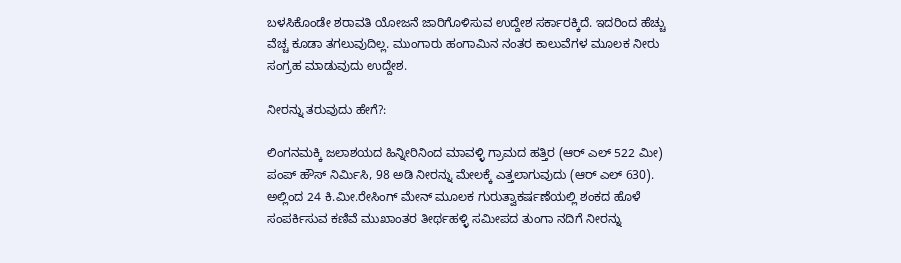ಬಳಸಿಕೊಂಡೇ ಶರಾವತಿ ಯೋಜನೆ ಜಾರಿಗೊಳಿಸುವ ಉದ್ದೇಶ ಸರ್ಕಾರಕ್ಕಿದೆ. ಇದರಿಂದ ಹೆಚ್ಚು ವೆಚ್ಚ ಕೂಡಾ ತಗಲುವುದಿಲ್ಲ. ಮುಂಗಾರು ಹಂಗಾಮಿನ ನಂತರ ಕಾಲುವೆಗಳ ಮೂಲಕ ನೀರು ಸಂಗ್ರಹ ಮಾಡುವುದು ಉದ್ದೇಶ.

ನೀರನ್ನು ತರುವುದು ಹೇಗೆ?:

ಲಿಂಗನಮಕ್ಕಿ ಜಲಾಶಯದ ಹಿನ್ನೀರಿನಿಂದ ಮಾವಳ್ಳಿ ಗ್ರಾಮದ ಹತ್ತಿರ (ಆರ್ ಎಲ್ 522 ಮೀ) ಪಂಪ್ ಹೌಸ್ ನಿರ್ಮಿಸಿ, 98 ಅಡಿ ನೀರನ್ನು ಮೇಲಕ್ಕೆ ಎತ್ತಲಾಗುವುದು (ಆರ್ ಎಲ್ 630). ಅಲ್ಲಿಂದ 24 ಕಿ.ಮೀ.ರೇಸಿಂಗ್‌ ಮೇನ್ ಮೂಲಕ ಗುರುತ್ವಾಕರ್ಷಣೆಯಲ್ಲಿ ಶಂಕದ ಹೊಳೆ ಸಂಪರ್ಕಿಸುವ ಕಣಿವೆ ಮುಖಾಂತರ ತೀರ್ಥಹಳ್ಳಿ ಸಮೀಪದ ತುಂಗಾ ನದಿಗೆ ನೀರನ್ನು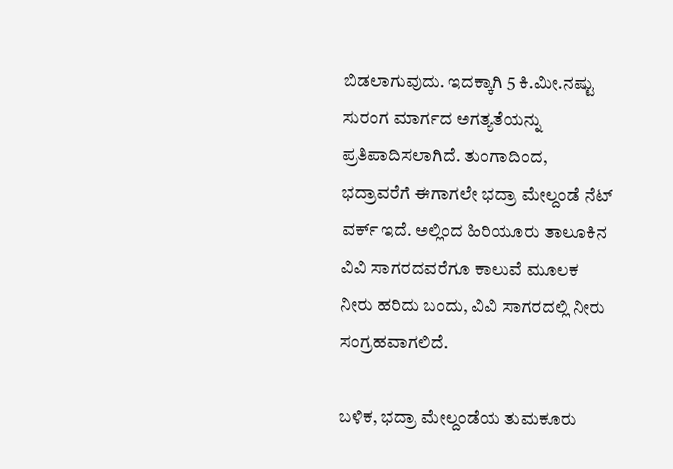ಬಿಡಲಾಗುವುದು. ಇದಕ್ಕಾಗಿ 5 ಕಿ.ಮೀ.ನಷ್ಟು ಸುರಂಗ ಮಾರ್ಗದ ಅಗತ್ಯತೆಯನ್ನು ಪ್ರತಿಪಾದಿಸಲಾಗಿದೆ. ತುಂಗಾದಿಂದ, ಭದ್ರಾವರೆಗೆ ಈಗಾಗಲೇ ಭದ್ರಾ ಮೇಲ್ದಂಡೆ ನೆಟ್ ವರ್ಕ್ ಇದೆ. ಅಲ್ಲಿಂದ ಹಿರಿಯೂರು ತಾಲೂಕಿನ ವಿವಿ ಸಾಗರದವರೆಗೂ ಕಾಲುವೆ ಮೂಲಕ ನೀರು ಹರಿದು ಬಂದು, ವಿವಿ ಸಾಗರದಲ್ಲಿ ನೀರು ಸಂಗ್ರಹವಾಗಲಿದೆ.

ಬಳಿಕ, ಭದ್ರಾ ಮೇಲ್ದಂಡೆಯ ತುಮಕೂರು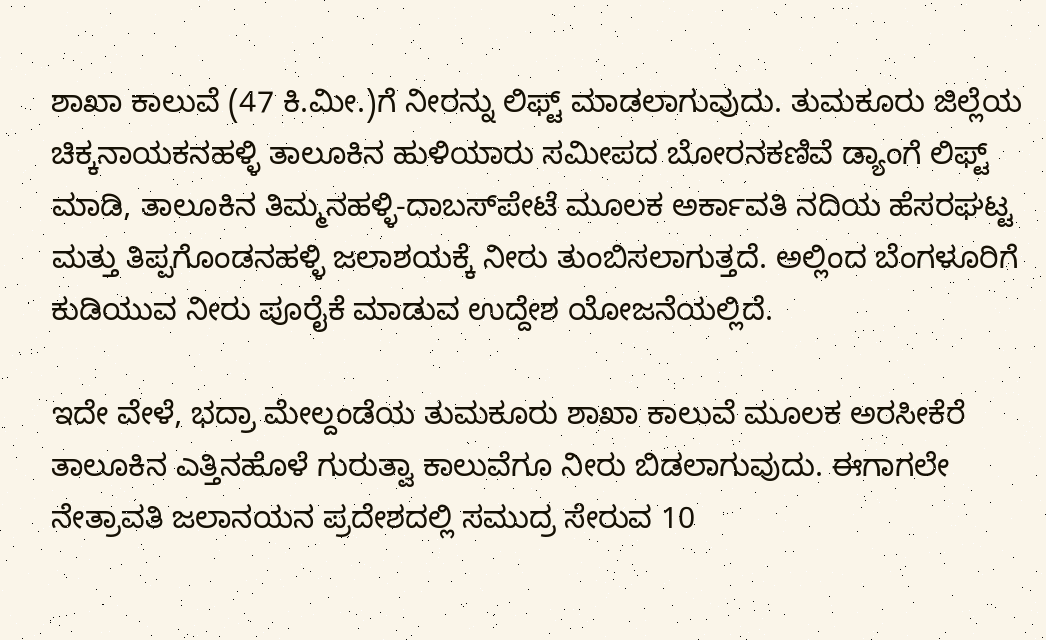ಶಾಖಾ ಕಾಲುವೆ (47 ಕಿ.ಮೀ.)ಗೆ ನೀರನ್ನು ಲಿಫ್ಟ್ ಮಾಡಲಾಗುವುದು. ತುಮಕೂರು ಜಿಲ್ಲೆಯ ಚಿಕ್ಕನಾಯಕನಹಳ್ಳಿ ತಾಲೂಕಿನ ಹುಳಿಯಾರು ಸಮೀಪದ ಬೋರನಕಣಿವೆ ಡ್ಯಾಂಗೆ ಲಿಫ್ಟ್‌ ಮಾಡಿ, ತಾಲೂಕಿನ ತಿಮ್ಮನಹಳ್ಳಿ-ದಾಬಸ್‌ಪೇಟೆ ಮೂಲಕ ಅರ್ಕಾವತಿ ನದಿಯ ಹೆಸರಘಟ್ಟ ಮತ್ತು ತಿಪ್ಪಗೊಂಡನಹಳ್ಳಿ ಜಲಾಶಯಕ್ಕೆ ನೀರು ತುಂಬಿಸಲಾಗುತ್ತದೆ. ಅಲ್ಲಿಂದ ಬೆಂಗಳೂರಿಗೆ ಕುಡಿಯುವ ನೀರು ಪೂರೈಕೆ ಮಾಡುವ ಉದ್ದೇಶ ಯೋಜನೆಯಲ್ಲಿದೆ.

ಇದೇ ವೇಳೆ, ಭದ್ರಾ ಮೇಲ್ದಂಡೆಯ ತುಮಕೂರು ಶಾಖಾ ಕಾಲುವೆ ಮೂಲಕ ಅರಸೀಕೆರೆ ತಾಲೂಕಿನ ಎತ್ತಿನಹೊಳೆ ಗುರುತ್ವಾ ಕಾಲುವೆಗೂ ನೀರು ಬಿಡಲಾಗುವುದು. ಈಗಾಗಲೇ ನೇತ್ರಾವತಿ ಜಲಾನಯನ ಪ್ರದೇಶದಲ್ಲಿ ಸಮುದ್ರ ಸೇರುವ 10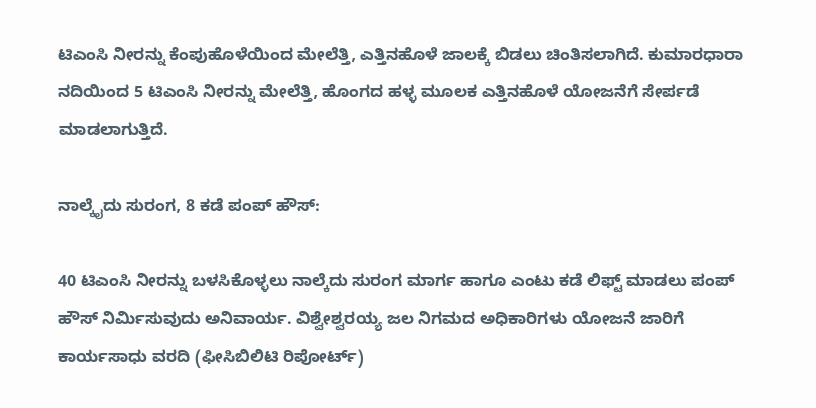ಟಿಎಂಸಿ ನೀರನ್ನು ಕೆಂಪುಹೊಳೆಯಿಂದ ಮೇಲೆತ್ತಿ, ಎತ್ತಿನಹೊಳೆ ಜಾಲಕ್ಕೆ ಬಿಡಲು ಚಿಂತಿಸಲಾಗಿದೆ. ಕುಮಾರಧಾರಾ ನದಿಯಿಂದ 5 ಟಿಎಂಸಿ ನೀರನ್ನು ಮೇಲೆತ್ತಿ, ಹೊಂಗದ ಹಳ್ಳ ಮೂಲಕ ಎತ್ತಿನಹೊಳೆ ಯೋಜನೆಗೆ ಸೇರ್ಪಡೆ ಮಾಡಲಾಗುತ್ತಿದೆ.

ನಾಲ್ಕೈದು ಸುರಂಗ, 8 ಕಡೆ ಪಂಪ್ ಹೌಸ್:

40 ಟಿಎಂಸಿ ನೀರನ್ನು ಬಳಸಿಕೊಳ್ಳಲು ನಾಲ್ಕೆದು ಸುರಂಗ ಮಾರ್ಗ ಹಾಗೂ ಎಂಟು ಕಡೆ ಲಿಫ್ಟ್ ಮಾಡಲು ಪಂಪ್ ಹೌಸ್ ನಿರ್ಮಿಸುವುದು ಅನಿವಾರ್ಯ. ವಿಶ್ವೇಶ್ವರಯ್ಯ ಜಲ ನಿಗಮದ ಅಧಿಕಾರಿಗಳು ಯೋಜನೆ ಜಾರಿಗೆ ಕಾರ್ಯಸಾಧು ವರದಿ (ಫೀಸಿಬಿಲಿಟಿ ರಿಪೋರ್ಟ್)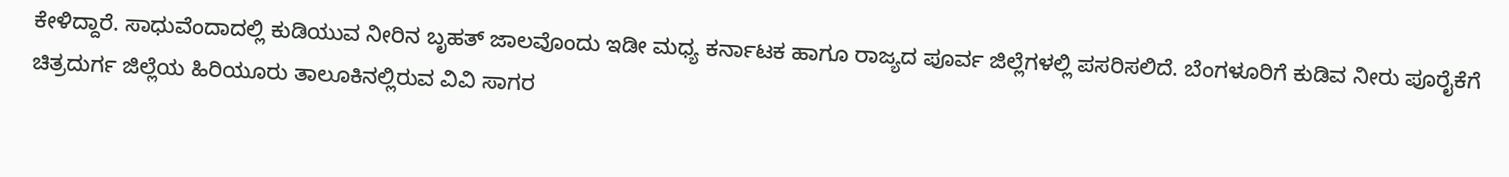ಕೇಳಿದ್ದಾರೆ. ಸಾಧುವೆಂದಾದಲ್ಲಿ ಕುಡಿಯುವ ನೀರಿನ ಬೃಹತ್ ಜಾಲವೊಂದು ಇಡೀ ಮಧ್ಯ ಕರ್ನಾಟಕ ಹಾಗೂ ರಾಜ್ಯದ ಪೂರ್ವ ಜಿಲ್ಲೆಗಳಲ್ಲಿ ಪಸರಿಸಲಿದೆ. ಬೆಂಗಳೂರಿಗೆ ಕುಡಿವ ನೀರು ಪೂರೈಕೆಗೆ ಚಿತ್ರದುರ್ಗ ಜಿಲ್ಲೆಯ ಹಿರಿಯೂರು ತಾಲೂಕಿನಲ್ಲಿರುವ ವಿವಿ ಸಾಗರ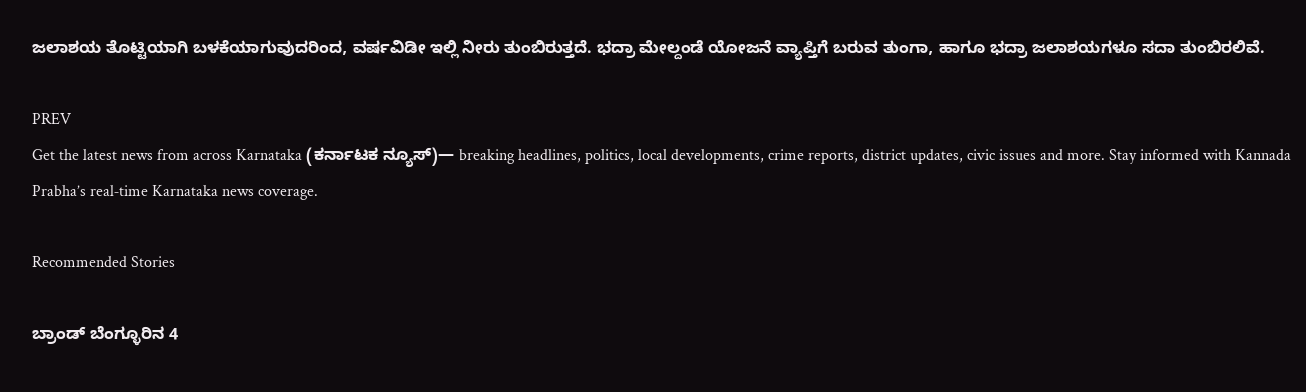ಜಲಾಶಯ ತೊಟ್ಟಿಯಾಗಿ ಬಳಕೆಯಾಗುವುದರಿಂದ, ವರ್ಷವಿಡೀ ಇಲ್ಲಿ ನೀರು ತುಂಬಿರುತ್ತದೆ. ಭದ್ರಾ ಮೇಲ್ದಂಡೆ ಯೋಜನೆ ವ್ಯಾಪ್ತಿಗೆ ಬರುವ ತುಂಗಾ, ಹಾಗೂ ಭದ್ರಾ ಜಲಾಶಯಗಳೂ ಸದಾ ತುಂಬಿರಲಿವೆ.

PREV
Get the latest news from across Karnataka (ಕರ್ನಾಟಕ ನ್ಯೂಸ್)— breaking headlines, politics, local developments, crime reports, district updates, civic issues and more. Stay informed with Kannada Prabha’s real‑time Karnataka news coverage.

Recommended Stories

ಬ್ರಾಂಡ್‌ ಬೆಂಗ್ಳೂರಿನ 4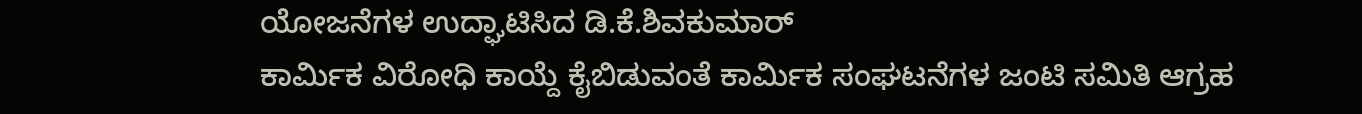ಯೋಜನೆಗಳ ಉದ್ಘಾಟಿಸಿದ ಡಿ.ಕೆ.ಶಿವಕುಮಾರ್
ಕಾರ್ಮಿಕ ವಿರೋಧಿ ಕಾಯ್ದೆ ಕೈಬಿಡುವಂತೆ ಕಾರ್ಮಿಕ ಸಂಘಟನೆಗಳ ಜಂಟಿ ಸಮಿತಿ ಆಗ್ರಹ